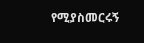የሚያስመርሩኝ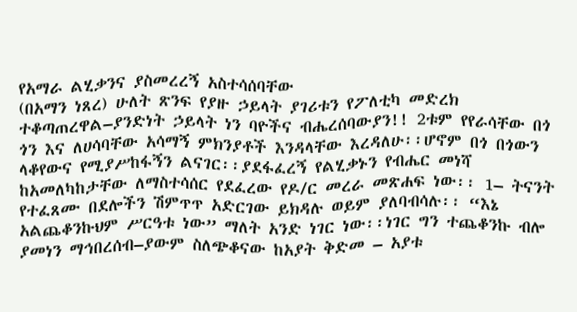የአማራ ልሂቃንና ያስመረረኝ አስተሳሰባቸው
(በአማን ነጸረ) ሁለት ጽንፍ የያዙ ኃይላት ያገሪቱን የፖለቲካ መድረክ ተቆጣጠረዋል–ያንድነት ኃይላት ነን ባዮችና ብሔረሰባውያን!! 2ቱም የየራሳቸው በጎ ጎን እና ለሀሳባቸው አሳማኝ ምክንያቶች እንዳላቸው እረዳለሁ፡፡ሆኖም በጎ በጎውን ላቆየውና የሚያሥከፋኝን ልናገር፡፡ያደፋፈረኝ የልሂቃኑን የብሔር መነሻ ከአመለካከታቸው ለማስተሳሰር የደፈረው የዶ/ር መረራ መጽሐፍ ነው፡፡ 1– ትናንት የተፈጸሙ በደሎችን ሽምጥጥ አድርገው ይክዳሉ ወይም ያለባብሳሉ፡፡ “እኔ አልጨቆንኩህም ሥርዓቱ ነው” ማለት አንድ ነገር ነው፡፡ነገር ግን ተጨቆንኩ ብሎ ያመነን ማኅበረሰብ–ያውም ስለጭቆናው ከአያት ቅድመ – አያቱ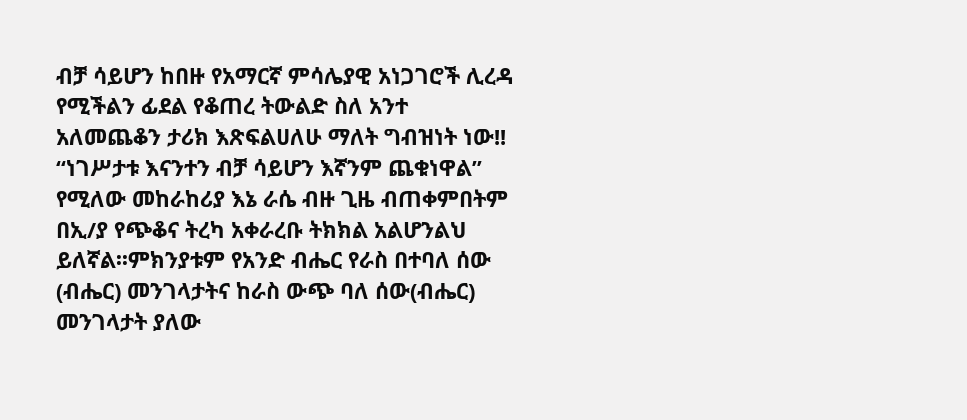ብቻ ሳይሆን ከበዙ የአማርኛ ምሳሌያዊ አነጋገሮች ሊረዳ የሚችልን ፊደል የቆጠረ ትውልድ ስለ አንተ አለመጨቆን ታሪክ እጽፍልሀለሁ ማለት ግብዝነት ነው!! “ነገሥታቱ እናንተን ብቻ ሳይሆን እኛንም ጨቁነዋል” የሚለው መከራከሪያ እኔ ራሴ ብዙ ጊዜ ብጠቀምበትም በኢ/ያ የጭቆና ትረካ አቀራረቡ ትክክል አልሆንልህ ይለኛል፡፡ምክንያቱም የአንድ ብሔር የራስ በተባለ ሰው (ብሔር) መንገላታትና ከራስ ውጭ ባለ ሰው(ብሔር) መንገላታት ያለው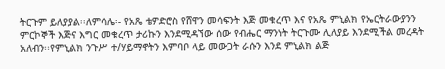ትርጉም ይለያያል፡፡ለምሳሌ፡- የአጼ ቴዎድሮስ የሸዋን መሳፍንት እጅ መቁረጥ እና የአጼ ምኒልክ የኤርትራውያንን ምርኮኞች እጅና እግር መቁረጥ ታሪኩን እንደሚዳኘው ሰው የብሔር ማንነት ትርጉሙ ሊለያይ እንደሚችል መረዳት አለብን፡፡የምኒልክ ንጉሥ ተ/ሃይማኖትን እምባቦ ላይ መውጋት ራሱን እንደ ምኒልክ ልጅ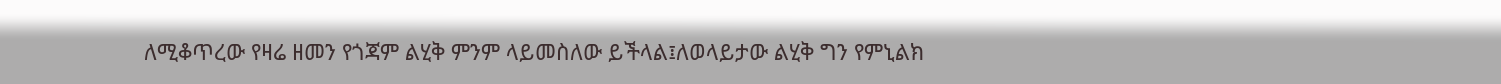ለሚቆጥረው የዛሬ ዘመን የጎጃም ልሂቅ ምንም ላይመስለው ይችላል፤ለወላይታው ልሂቅ ግን የምኒልክ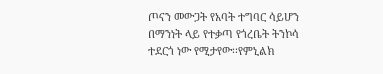ጦናን መውጋት የአባት ተግባር ሳይሆን በማንነት ላይ የተቃጣ የጎረቤት ትንኮሳ ተደርጎ ነው የሚታየው፡፡የምኒልክ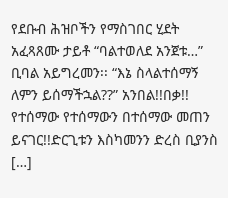የደቡብ ሕዝቦችን የማስገበር ሂደት አፈጻጸሙ ታይቶ “ባልተወለደ አንጀቱ…” ቢባል አይግረመን፡፡ “እኔ ስላልተሰማኝ ለምን ይሰማችኋል??” አንበል!!በቃ!! የተሰማው የተሰማውን በተሰማው መጠን ይናገር!!ድርጊቱን እስካመንን ድረስ ቢያንስ […]